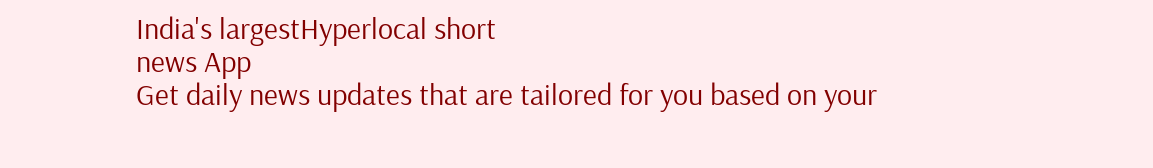India's largestHyperlocal short
news App
Get daily news updates that are tailored for you based on your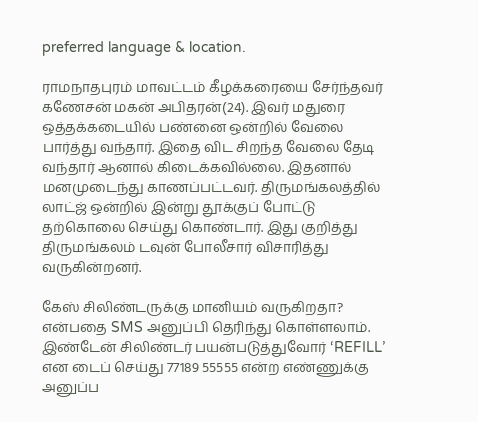preferred language & location.

ராமநாதபுரம் மாவட்டம் கீழக்கரையை சேர்ந்தவர் கணேசன் மகன் அபிதரன்(24). இவர் மதுரை ஒத்தக்கடையில் பண்னை ஒன்றில் வேலை பார்த்து வந்தார். இதை விட சிறந்த வேலை தேடி வந்தார் ஆனால் கிடைக்கவில்லை. இதனால் மனமுடைந்து காணப்பட்டவர். திருமங்கலத்தில் லாட்ஜ் ஒன்றில் இன்று தூக்குப் போட்டு தற்கொலை செய்து கொண்டார். இது குறித்து திருமங்கலம் டவுன் போலீசார் விசாரித்து வருகின்றனர்.

கேஸ் சிலிண்டருக்கு மானியம் வருகிறதா? என்பதை SMS அனுப்பி தெரிந்து கொள்ளலாம். இண்டேன் சிலிண்டர் பயன்படுத்துவோர் ‘REFILL’ என டைப் செய்து 77189 55555 என்ற எண்ணுக்கு அனுப்ப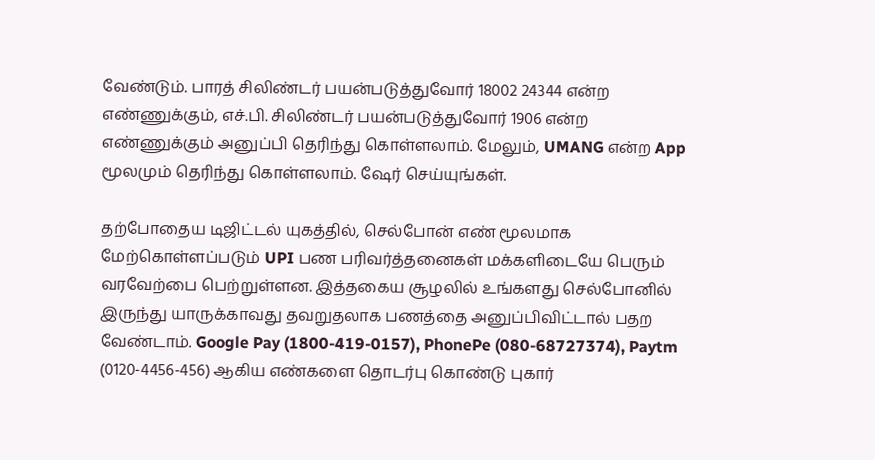வேண்டும். பாரத் சிலிண்டர் பயன்படுத்துவோர் 18002 24344 என்ற எண்ணுக்கும், எச்.பி. சிலிண்டர் பயன்படுத்துவோர் 1906 என்ற எண்ணுக்கும் அனுப்பி தெரிந்து கொள்ளலாம். மேலும், UMANG என்ற App மூலமும் தெரிந்து கொள்ளலாம். ஷேர் செய்யுங்கள்.

தற்போதைய டிஜிட்டல் யுகத்தில், செல்போன் எண் மூலமாக மேற்கொள்ளப்படும் UPI பண பரிவர்த்தனைகள் மக்களிடையே பெரும் வரவேற்பை பெற்றுள்ளன. இத்தகைய சூழலில் உங்களது செல்போனில் இருந்து யாருக்காவது தவறுதலாக பணத்தை அனுப்பிவிட்டால் பதற வேண்டாம். Google Pay (1800-419-0157), PhonePe (080-68727374), Paytm (0120-4456-456) ஆகிய எண்களை தொடர்பு கொண்டு புகார்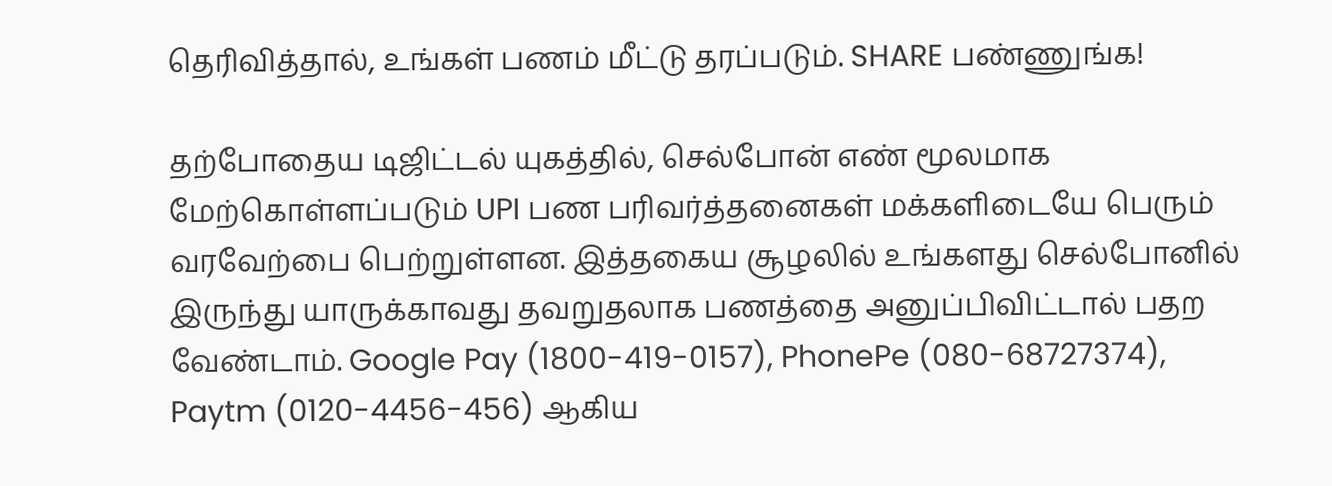தெரிவித்தால், உங்கள் பணம் மீட்டு தரப்படும். SHARE பண்ணுங்க!

தற்போதைய டிஜிட்டல் யுகத்தில், செல்போன் எண் மூலமாக மேற்கொள்ளப்படும் UPI பண பரிவர்த்தனைகள் மக்களிடையே பெரும் வரவேற்பை பெற்றுள்ளன. இத்தகைய சூழலில் உங்களது செல்போனில் இருந்து யாருக்காவது தவறுதலாக பணத்தை அனுப்பிவிட்டால் பதற வேண்டாம். Google Pay (1800-419-0157), PhonePe (080-68727374), Paytm (0120-4456-456) ஆகிய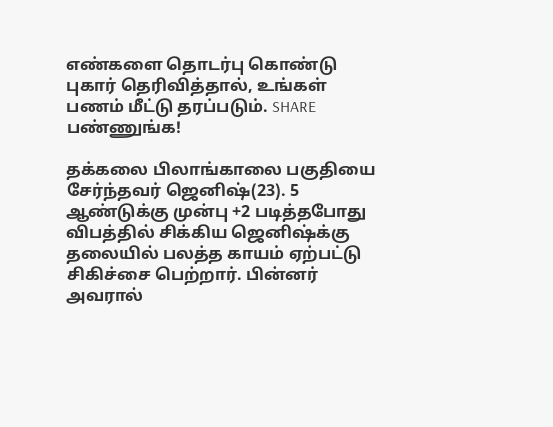எண்களை தொடர்பு கொண்டு புகார் தெரிவித்தால், உங்கள் பணம் மீட்டு தரப்படும். SHARE பண்ணுங்க!

தக்கலை பிலாங்காலை பகுதியை சேர்ந்தவர் ஜெனிஷ்(23). 5 ஆண்டுக்கு முன்பு +2 படித்தபோது விபத்தில் சிக்கிய ஜெனிஷ்க்கு தலையில் பலத்த காயம் ஏற்பட்டு சிகிச்சை பெற்றார். பின்னர் அவரால்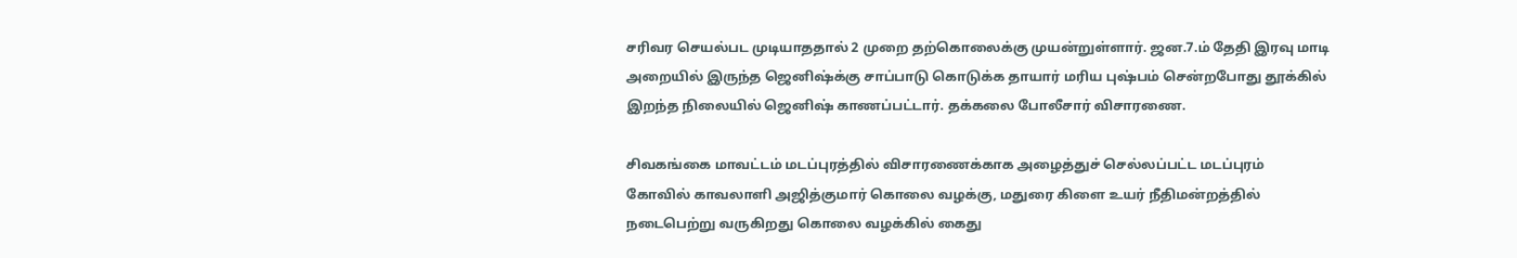சரிவர செயல்பட முடியாததால் 2 முறை தற்கொலைக்கு முயன்றுள்ளார். ஜன.7.ம் தேதி இரவு மாடி அறையில் இருந்த ஜெனிஷ்க்கு சாப்பாடு கொடுக்க தாயார் மரிய புஷ்பம் சென்றபோது தூக்கில் இறந்த நிலையில் ஜெனிஷ் காணப்பட்டார். தக்கலை போலீசார் விசாரணை.

சிவகங்கை மாவட்டம் மடப்புரத்தில் விசாரணைக்காக அழைத்துச் செல்லப்பட்ட மடப்புரம் கோவில் காவலாளி அஜித்குமார் கொலை வழக்கு, மதுரை கிளை உயர் நீதிமன்றத்தில் நடைபெற்று வருகிறது கொலை வழக்கில் கைது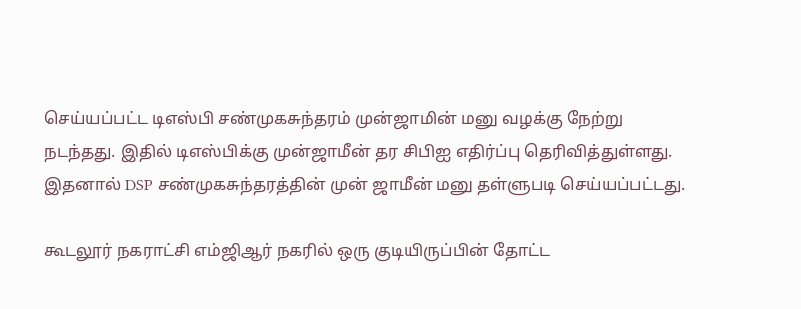செய்யப்பட்ட டிஎஸ்பி சண்முகசுந்தரம் முன்ஜாமின் மனு வழக்கு நேற்று நடந்தது. இதில் டிஎஸ்பிக்கு முன்ஜாமீன் தர சிபிஐ எதிர்ப்பு தெரிவித்துள்ளது. இதனால் DSP சண்முகசுந்தரத்தின் முன் ஜாமீன் மனு தள்ளுபடி செய்யப்பட்டது.

கூடலூர் நகராட்சி எம்ஜிஆர் நகரில் ஒரு குடியிருப்பின் தோட்ட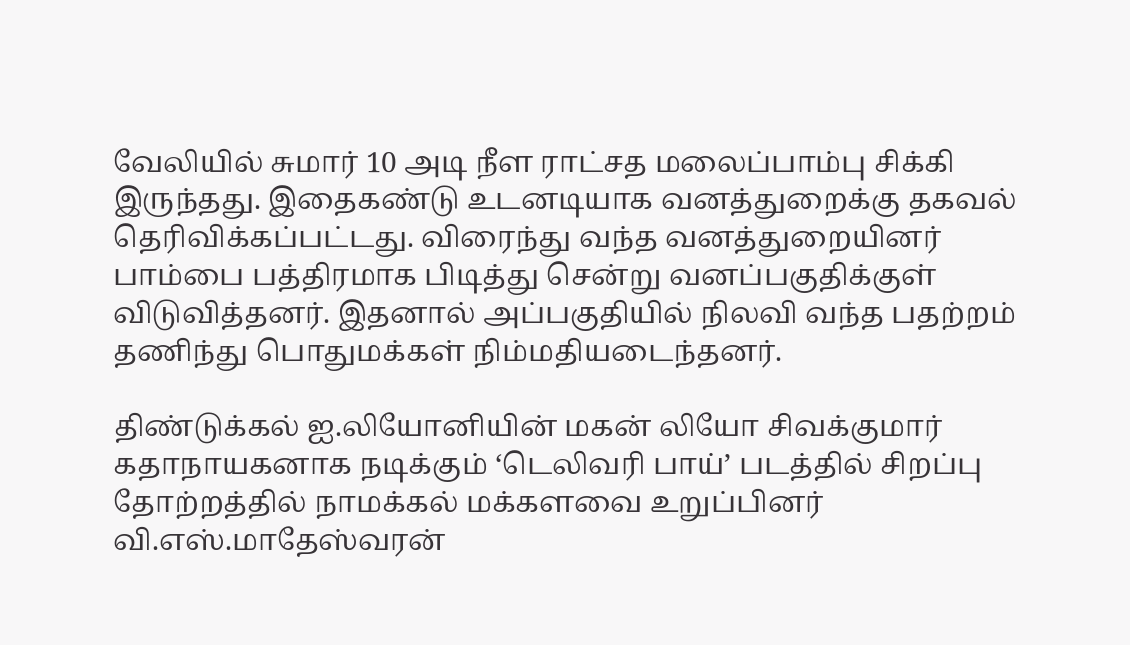வேலியில் சுமார் 10 அடி நீள ராட்சத மலைப்பாம்பு சிக்கி இருந்தது. இதைகண்டு உடனடியாக வனத்துறைக்கு தகவல் தெரிவிக்கப்பட்டது. விரைந்து வந்த வனத்துறையினர் பாம்பை பத்திரமாக பிடித்து சென்று வனப்பகுதிக்குள் விடுவித்தனர். இதனால் அப்பகுதியில் நிலவி வந்த பதற்றம் தணிந்து பொதுமக்கள் நிம்மதியடைந்தனர்.

திண்டுக்கல் ஐ.லியோனியின் மகன் லியோ சிவக்குமார் கதாநாயகனாக நடிக்கும் ‘டெலிவரி பாய்’ படத்தில் சிறப்பு தோற்றத்தில் நாமக்கல் மக்களவை உறுப்பினர் வி.எஸ்.மாதேஸ்வரன்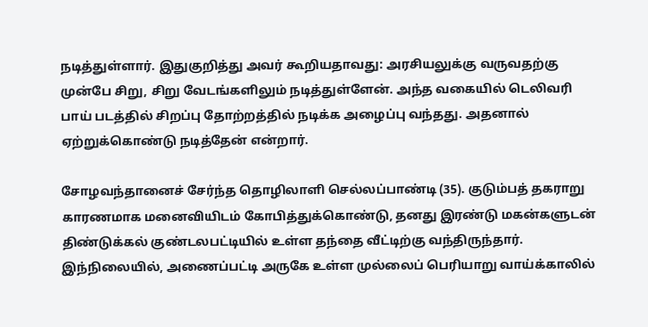நடித்துள்ளார். இதுகுறித்து அவர் கூறியதாவது: அரசியலுக்கு வருவதற்கு முன்பே சிறு, சிறு வேடங்களிலும் நடித்துள்ளேன். அந்த வகையில் டெலிவரி பாய் படத்தில் சிறப்பு தோற்றத்தில் நடிக்க அழைப்பு வந்தது. அதனால் ஏற்றுக்கொண்டு நடித்தேன் என்றார்.

சோழவந்தானைச் சேர்ந்த தொழிலாளி செல்லப்பாண்டி (35). குடும்பத் தகராறு காரணமாக மனைவியிடம் கோபித்துக்கொண்டு, தனது இரண்டு மகன்களுடன் திண்டுக்கல் குண்டலபட்டியில் உள்ள தந்தை வீட்டிற்கு வந்திருந்தார். இந்நிலையில், அணைப்பட்டி அருகே உள்ள முல்லைப் பெரியாறு வாய்க்காலில்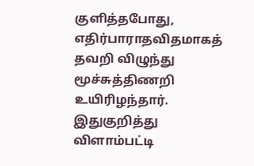குளித்தபோது, எதிர்பாராதவிதமாகத் தவறி விழுந்து மூச்சுத்திணறி உயிரிழந்தார். இதுகுறித்து விளாம்பட்டி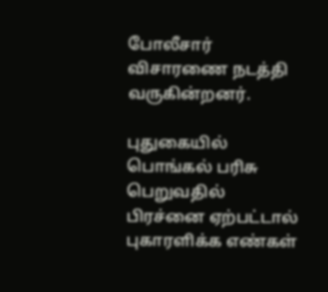போலீசார் விசாரணை நடத்தி வருகின்றனர்.

புதுகையில் பொங்கல் பரிசு பெறுவதில் பிரச்னை ஏற்பட்டால் புகாரளிக்க எண்கள்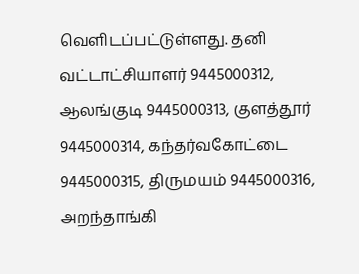வெளிடப்பட்டுள்ளது. தனி வட்டாட்சியாளர் 9445000312, ஆலங்குடி 9445000313, குளத்தூர் 9445000314, கந்தர்வகோட்டை 9445000315, திருமயம் 9445000316, அறந்தாங்கி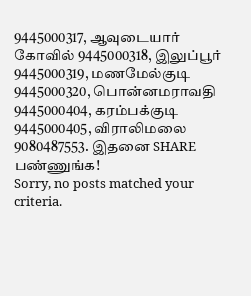9445000317, ஆவுடையார் கோவில் 9445000318, இலுப்பூர் 9445000319, மணமேல்குடி 9445000320, பொன்னமராவதி 9445000404, கரம்பக்குடி 9445000405, விராலிமலை 9080487553. இதனை SHARE பண்ணுங்க!
Sorry, no posts matched your criteria.